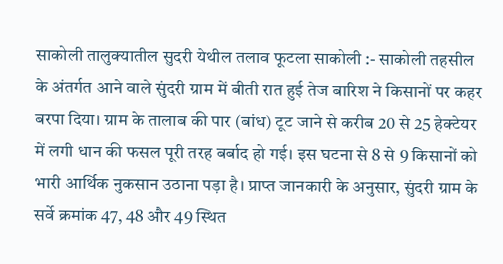साकोली तालुक्यातील सुदरी येथील तलाव फूटला साकोली :- साकोली तहसील के अंतर्गत आने वाले सुंदरी ग्राम में बीती रात हुई तेज बारिश ने किसानों पर कहर बरपा दिया। ग्राम के तालाब की पार (बांध) टूट जाने से करीब 20 से 25 हेक्टेयर में लगी धान की फसल पूरी तरह बर्बाद हो गई। इस घटना से 8 से 9 किसानों को भारी आर्थिक नुकसान उठाना पड़ा है। प्राप्त जानकारी के अनुसार, सुंदरी ग्राम के सर्वे क्रमांक 47, 48 और 49 स्थित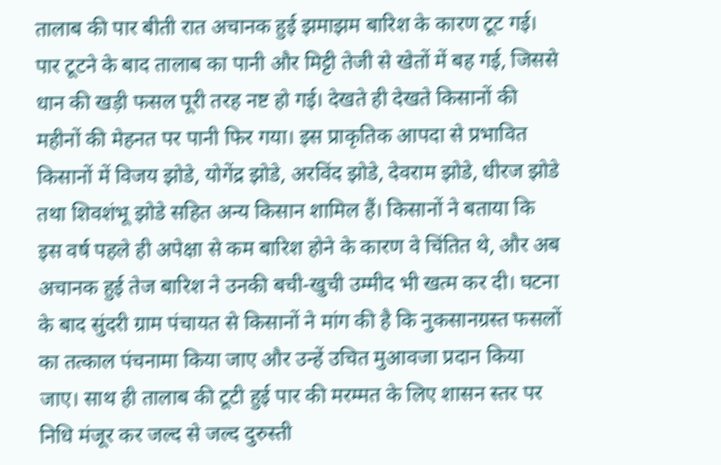तालाब की पार बीती रात अचानक हुई झमाझम बारिश के कारण टूट गई। पार टूटने के बाद तालाब का पानी और मिट्टी तेजी से खेतों में बह गई, जिससे धान की खड़ी फसल पूरी तरह नष्ट हो गई। देखते ही देखते किसानों की महीनों की मेहनत पर पानी फिर गया। इस प्राकृतिक आपदा से प्रभावित किसानों में विजय झोडे, योगेंद्र झोडे, अरविंद झोडे, देवराम झोडे, धीरज झोडे तथा शिवशंभू झोडे सहित अन्य किसान शामिल हैं। किसानों ने बताया कि इस वर्ष पहले ही अपेक्षा से कम बारिश होने के कारण वे चिंतित थे, और अब अचानक हुई तेज बारिश ने उनकी बची-खुची उम्मीद भी खत्म कर दी। घटना के बाद सुंदरी ग्राम पंचायत से किसानों ने मांग की है कि नुकसानग्रस्त फसलों का तत्काल पंचनामा किया जाए और उन्हें उचित मुआवजा प्रदान किया जाए। साथ ही तालाब की टूटी हुई पार की मरम्मत के लिए शासन स्तर पर निधि मंजूर कर जल्द से जल्द दुरुस्ती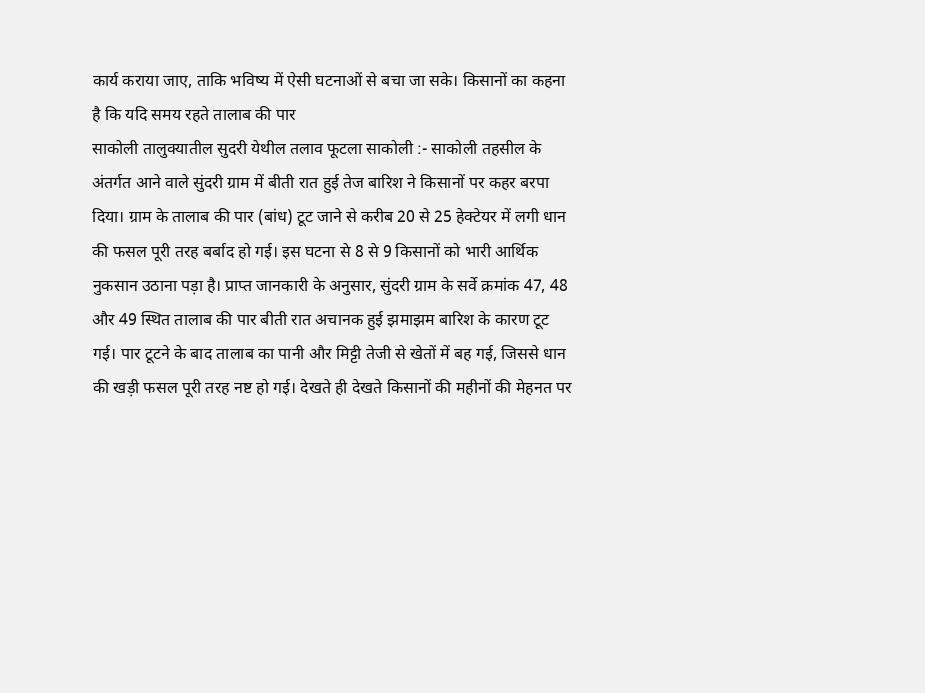कार्य कराया जाए, ताकि भविष्य में ऐसी घटनाओं से बचा जा सके। किसानों का कहना है कि यदि समय रहते तालाब की पार
साकोली तालुक्यातील सुदरी येथील तलाव फूटला साकोली :- साकोली तहसील के अंतर्गत आने वाले सुंदरी ग्राम में बीती रात हुई तेज बारिश ने किसानों पर कहर बरपा दिया। ग्राम के तालाब की पार (बांध) टूट जाने से करीब 20 से 25 हेक्टेयर में लगी धान की फसल पूरी तरह बर्बाद हो गई। इस घटना से 8 से 9 किसानों को भारी आर्थिक नुकसान उठाना पड़ा है। प्राप्त जानकारी के अनुसार, सुंदरी ग्राम के सर्वे क्रमांक 47, 48 और 49 स्थित तालाब की पार बीती रात अचानक हुई झमाझम बारिश के कारण टूट गई। पार टूटने के बाद तालाब का पानी और मिट्टी तेजी से खेतों में बह गई, जिससे धान की खड़ी फसल पूरी तरह नष्ट हो गई। देखते ही देखते किसानों की महीनों की मेहनत पर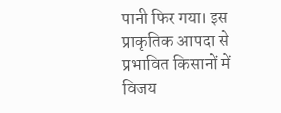पानी फिर गया। इस प्राकृतिक आपदा से प्रभावित किसानों में विजय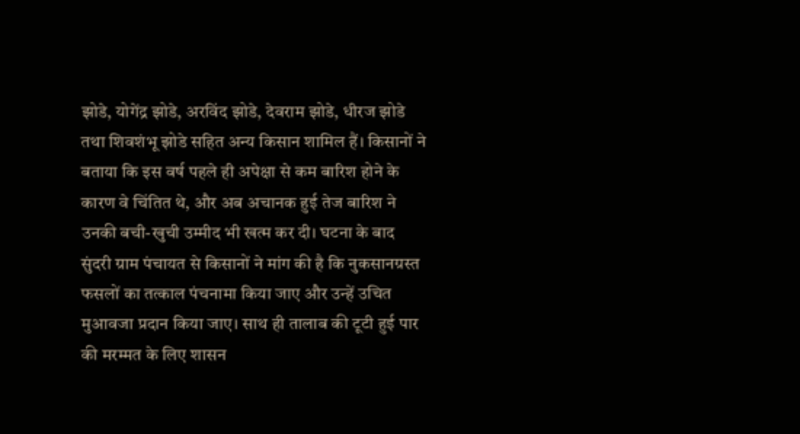झोडे, योगेंद्र झोडे, अरविंद झोडे, देवराम झोडे, धीरज झोडे तथा शिवशंभू झोडे सहित अन्य किसान शामिल हैं। किसानों ने बताया कि इस वर्ष पहले ही अपेक्षा से कम बारिश होने के कारण वे चिंतित थे, और अब अचानक हुई तेज बारिश ने उनकी बची-खुची उम्मीद भी खत्म कर दी। घटना के बाद सुंदरी ग्राम पंचायत से किसानों ने मांग की है कि नुकसानग्रस्त फसलों का तत्काल पंचनामा किया जाए और उन्हें उचित मुआवजा प्रदान किया जाए। साथ ही तालाब की टूटी हुई पार की मरम्मत के लिए शासन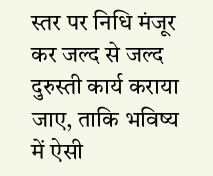स्तर पर निधि मंजूर कर जल्द से जल्द दुरुस्ती कार्य कराया जाए, ताकि भविष्य में ऐसी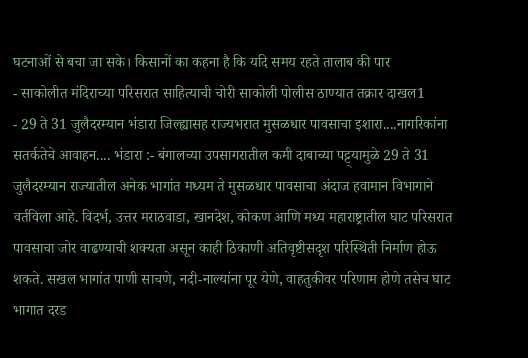घटनाओं से बचा जा सके। किसानों का कहना है कि यदि समय रहते तालाब की पार
- साकोलीत मंदिराच्या परिसरात साहित्याची चोरी साकोली पोलीस ठाण्यात तक्रार दाखल1
- 29 ते 31 जुलैदरम्यान भंडारा जिल्ह्यासह राज्यभरात मुसळधार पावसाचा इशारा....नागरिकांना सतर्कतेचे आवाहन.... भंडारा :- बंगालच्या उपसागरातील कमी दाबाच्या पट्ट्यामुळे 29 ते 31 जुलैदरम्यान राज्यातील अनेक भागांत मध्यम ते मुसळधार पावसाचा अंदाज हवामान विभागाने वर्तविला आहे. विदर्भ, उत्तर मराठवाडा, खानदेश, कोकण आणि मध्य महाराष्ट्रातील घाट परिसरात पावसाचा जोर वाढण्याची शक्यता असून काही ठिकाणी अतिवृष्टीसदृश परिस्थिती निर्माण होऊ शकते. सखल भागांत पाणी साचणे, नदी-नाल्यांना पूर येणे, वाहतुकीवर परिणाम होणे तसेच घाट भागात दरड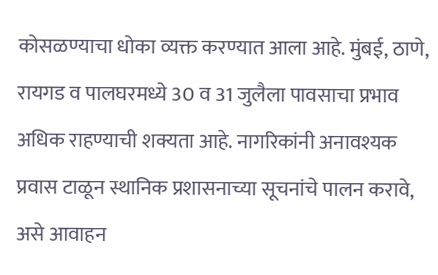कोसळण्याचा धोका व्यक्त करण्यात आला आहे. मुंबई, ठाणे, रायगड व पालघरमध्ये 30 व 31 जुलैला पावसाचा प्रभाव अधिक राहण्याची शक्यता आहे. नागरिकांनी अनावश्यक प्रवास टाळून स्थानिक प्रशासनाच्या सूचनांचे पालन करावे, असे आवाहन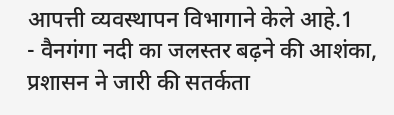आपत्ती व्यवस्थापन विभागाने केले आहे.1
- वैनगंगा नदी का जलस्तर बढ़ने की आशंका, प्रशासन ने जारी की सतर्कता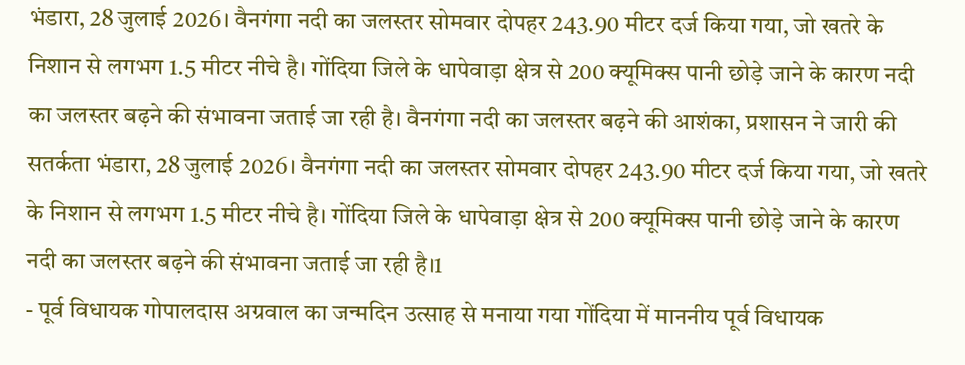भंडारा, 28 जुलाई 2026। वैनगंगा नदी का जलस्तर सोमवार दोपहर 243.90 मीटर दर्ज किया गया, जो खतरे के निशान से लगभग 1.5 मीटर नीचे है। गोंदिया जिले के धापेवाड़ा क्षेत्र से 200 क्यूमिक्स पानी छोड़े जाने के कारण नदी का जलस्तर बढ़ने की संभावना जताई जा रही है। वैनगंगा नदी का जलस्तर बढ़ने की आशंका, प्रशासन ने जारी की सतर्कता भंडारा, 28 जुलाई 2026। वैनगंगा नदी का जलस्तर सोमवार दोपहर 243.90 मीटर दर्ज किया गया, जो खतरे के निशान से लगभग 1.5 मीटर नीचे है। गोंदिया जिले के धापेवाड़ा क्षेत्र से 200 क्यूमिक्स पानी छोड़े जाने के कारण नदी का जलस्तर बढ़ने की संभावना जताई जा रही है।1
- पूर्व विधायक गोपालदास अग्रवाल का जन्मदिन उत्साह से मनाया गया गोंदिया में माननीय पूर्व विधायक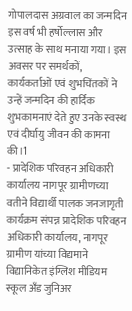गोपालदास अग्रवाल का जन्मदिन इस वर्ष भी हर्षोल्लास और उत्साह के साथ मनाया गया। इस अवसर पर समर्थकों, कार्यकर्ताओं एवं शुभचिंतकों ने उन्हें जन्मदिन की हार्दिक शुभकामनाएं देते हुए उनके स्वस्थ एवं दीर्घायु जीवन की कामना की।1
- प्रादेशिक परिवहन अधिकारी कार्यालय नागपूर ग्रामीणच्या वतीने विद्यार्थी पालक जनजागृती कार्यक्रम संपन्न प्रादेशिक परिवहन अधिकारी कार्यालय, नागपूर ग्रामीण यांच्या विद्यमाने विद्यानिकेत इंग्लिश मीडियम स्कूल अँड जुनिअर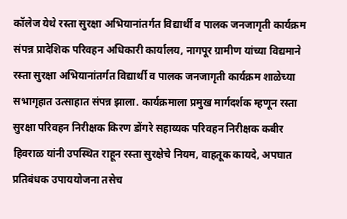कॉलेज येथे रस्ता सुरक्षा अभियानांतर्गत विद्यार्थी व पालक जनजागृती कार्यक्रम संपन्न प्रादेशिक परिवहन अधिकारी कार्यालय, नागपूर ग्रामीण यांच्या विद्यमाने रस्ता सुरक्षा अभियानांतर्गत विद्यार्थी व पालक जनजागृती कार्यक्रम शाळेच्या सभागृहात उत्साहात संपन्न झाला. कार्यक्रमाला प्रमुख मार्गदर्शक म्हणून रस्ता सुरक्षा परिवहन निरीक्षक किरण डोंगरे सहाय्यक परिवहन निरीक्षक कबीर हिवराळ यांनी उपस्थित राहून रस्ता सुरक्षेचे नियम, वाहतूक कायदे, अपघात प्रतिबंधक उपाययोजना तसेच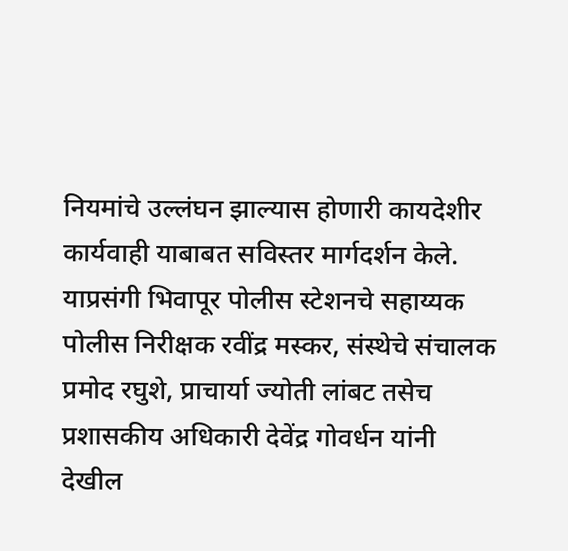नियमांचे उल्लंघन झाल्यास होणारी कायदेशीर कार्यवाही याबाबत सविस्तर मार्गदर्शन केले. याप्रसंगी भिवापूर पोलीस स्टेशनचे सहाय्यक पोलीस निरीक्षक रवींद्र मस्कर, संस्थेचे संचालक प्रमोद रघुशे, प्राचार्या ज्योती लांबट तसेच प्रशासकीय अधिकारी देवेंद्र गोवर्धन यांनी देखील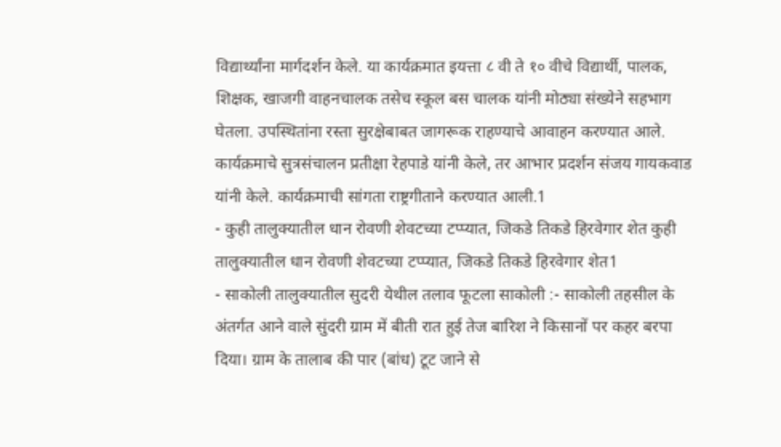विद्यार्थ्यांना मार्गदर्शन केले. या कार्यक्रमात इयत्ता ८ वी ते १० वीचे विद्यार्थी, पालक, शिक्षक, खाजगी वाहनचालक तसेच स्कूल बस चालक यांनी मोठ्या संख्येने सहभाग घेतला. उपस्थितांना रस्ता सुरक्षेबाबत जागरूक राहण्याचे आवाहन करण्यात आले. कार्यक्रमाचे सुत्रसंचालन प्रतीक्षा रेहपाडे यांनी केले, तर आभार प्रदर्शन संजय गायकवाड यांनी केले. कार्यक्रमाची सांगता राष्ट्रगीताने करण्यात आली.1
- कुही तालुक्यातील धान रोवणी शेवटच्या टप्प्यात, जिकडे तिकडे हिरवेगार शेत कुही तालुक्यातील धान रोवणी शेवटच्या टप्प्यात, जिकडे तिकडे हिरवेगार शेत1
- साकोली तालुक्यातील सुदरी येथील तलाव फूटला साकोली :- साकोली तहसील के अंतर्गत आने वाले सुंदरी ग्राम में बीती रात हुई तेज बारिश ने किसानों पर कहर बरपा दिया। ग्राम के तालाब की पार (बांध) टूट जाने से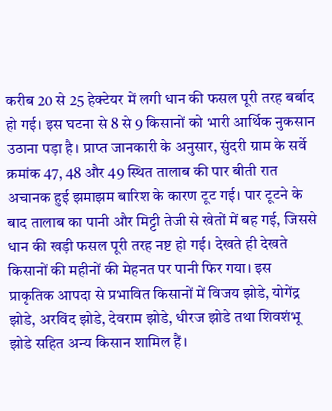करीब 20 से 25 हेक्टेयर में लगी धान की फसल पूरी तरह बर्बाद हो गई। इस घटना से 8 से 9 किसानों को भारी आर्थिक नुकसान उठाना पड़ा है। प्राप्त जानकारी के अनुसार, सुंदरी ग्राम के सर्वे क्रमांक 47, 48 और 49 स्थित तालाब की पार बीती रात अचानक हुई झमाझम बारिश के कारण टूट गई। पार टूटने के बाद तालाब का पानी और मिट्टी तेजी से खेतों में बह गई, जिससे धान की खड़ी फसल पूरी तरह नष्ट हो गई। देखते ही देखते किसानों की महीनों की मेहनत पर पानी फिर गया। इस प्राकृतिक आपदा से प्रभावित किसानों में विजय झोडे, योगेंद्र झोडे, अरविंद झोडे, देवराम झोडे, धीरज झोडे तथा शिवशंभू झोडे सहित अन्य किसान शामिल हैं।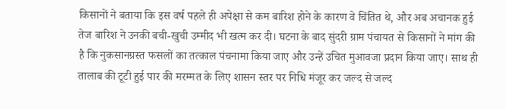किसानों ने बताया कि इस वर्ष पहले ही अपेक्षा से कम बारिश होने के कारण वे चिंतित थे, और अब अचानक हुई तेज बारिश ने उनकी बची-खुची उम्मीद भी खत्म कर दी। घटना के बाद सुंदरी ग्राम पंचायत से किसानों ने मांग की है कि नुकसानग्रस्त फसलों का तत्काल पंचनामा किया जाए और उन्हें उचित मुआवजा प्रदान किया जाए। साथ ही तालाब की टूटी हुई पार की मरम्मत के लिए शासन स्तर पर निधि मंजूर कर जल्द से जल्द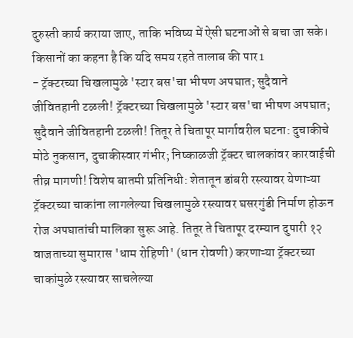दुरुस्ती कार्य कराया जाए, ताकि भविष्य में ऐसी घटनाओं से बचा जा सके। किसानों का कहना है कि यदि समय रहते तालाब की पार1
- ट्रॅक्टरच्या चिखलामुळे 'स्टार बस'चा भीषण अपघात; सुदैवाने जीवितहानी टळली! ट्रॅक्टरच्या चिखलामुळे 'स्टार बस'चा भीषण अपघात; सुदैवाने जीवितहानी टळली! तितूर ते चितापूर मार्गावरील घटना: दुचाकीचे मोठे नुकसान, दुचाकीस्वार गंभीर; निष्काळजी ट्रॅक्टर चालकांवर कारवाईची तीव्र मागणी! विशेष बातमी प्रतिनिधी: शेतातून डांबरी रस्त्यावर येणाऱ्या ट्रॅक्टरच्या चाकांना लागलेल्या चिखलामुळे रस्त्यावर घसरगुंडी निर्माण होऊन रोज अपघातांची मालिका सुरू आहे. तितूर ते चितापूर दरम्यान दुपारी १२ वाजताच्या सुमारास 'धाम रोहिणी' (धान रोवणी) करणाऱ्या ट्रॅक्टरच्या चाकांमुळे रस्त्यावर साचलेल्या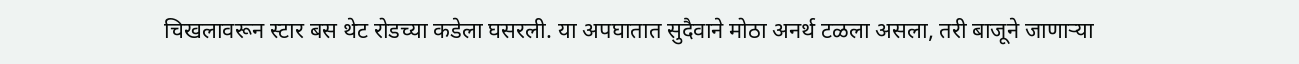चिखलावरून स्टार बस थेट रोडच्या कडेला घसरली. या अपघातात सुदैवाने मोठा अनर्थ टळला असला, तरी बाजूने जाणाऱ्या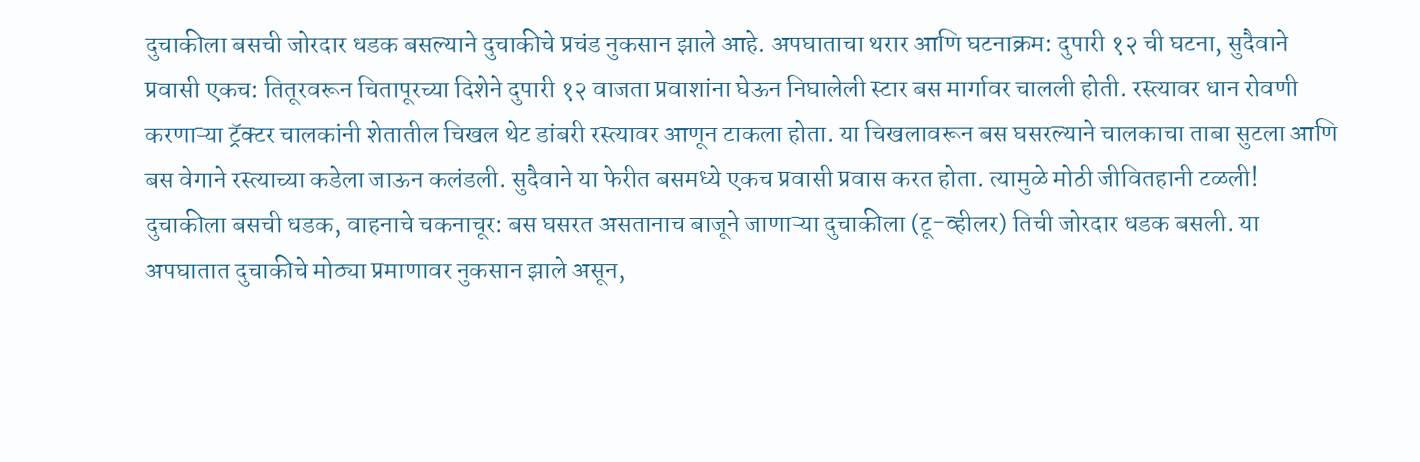दुचाकीला बसची जोरदार धडक बसल्याने दुचाकीचे प्रचंड नुकसान झाले आहे. अपघाताचा थरार आणि घटनाक्रम: दुपारी १२ ची घटना, सुदैवाने प्रवासी एकच: तितूरवरून चितापूरच्या दिशेने दुपारी १२ वाजता प्रवाशांना घेऊन निघालेली स्टार बस मार्गावर चालली होती. रस्त्यावर धान रोवणी करणाऱ्या ट्रॅक्टर चालकांनी शेतातील चिखल थेट डांबरी रस्त्यावर आणून टाकला होता. या चिखलावरून बस घसरल्याने चालकाचा ताबा सुटला आणि बस वेगाने रस्त्याच्या कडेला जाऊन कलंडली. सुदैवाने या फेरीत बसमध्ये एकच प्रवासी प्रवास करत होता. त्यामुळे मोठी जीवितहानी टळली! दुचाकीला बसची धडक, वाहनाचे चकनाचूर: बस घसरत असतानाच बाजूने जाणाऱ्या दुचाकीला (टू-व्हीलर) तिची जोरदार धडक बसली. या अपघातात दुचाकीचे मोठ्या प्रमाणावर नुकसान झाले असून,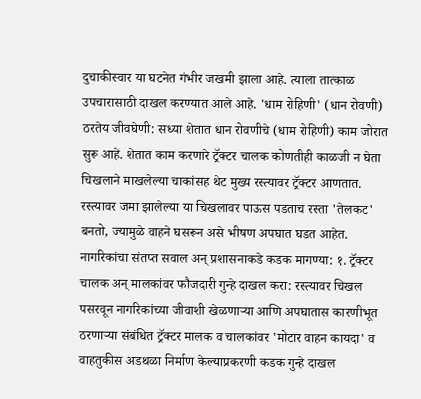दुचाकीस्वार या घटनेत गंभीर जखमी झाला आहे. त्याला तात्काळ उपचारासाठी दाखल करण्यात आले आहे. 'धाम रोहिणी' (धान रोवणी) ठरतेय जीवघेणी: सध्या शेतात धान रोवणीचे (धाम रोहिणी) काम जोरात सुरू आहे. शेतात काम करणारे ट्रॅक्टर चालक कोणतीही काळजी न घेता चिखलाने माखलेल्या चाकांसह थेट मुख्य रस्त्यावर ट्रॅक्टर आणतात. रस्त्यावर जमा झालेल्या या चिखलावर पाऊस पडताच रस्ता 'तेलकट' बनतो, ज्यामुळे वाहने घसरून असे भीषण अपघात घडत आहेत. नागरिकांचा संतप्त सवाल अन् प्रशासनाकडे कडक मागण्या: १. ट्रॅक्टर चालक अन् मालकांवर फौजदारी गुन्हे दाखल करा: रस्त्यावर चिखल पसरवून नागरिकांच्या जीवाशी खेळणाऱ्या आणि अपघातास कारणीभूत ठरणाऱ्या संबंधित ट्रॅक्टर मालक व चालकांवर 'मोटार वाहन कायदा' व वाहतुकीस अडथळा निर्माण केल्याप्रकरणी कडक गुन्हे दाखल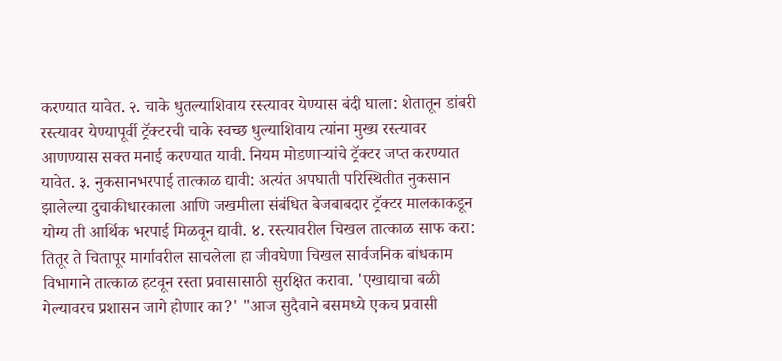करण्यात यावेत. २. चाके धुतल्याशिवाय रस्त्यावर येण्यास बंदी घाला: शेतातून डांबरी रस्त्यावर येण्यापूर्वी ट्रॅक्टरची चाके स्वच्छ धुल्याशिवाय त्यांना मुख्य रस्त्यावर आणण्यास सक्त मनाई करण्यात यावी. नियम मोडणाऱ्यांचे ट्रॅक्टर जप्त करण्यात यावेत. ३. नुकसानभरपाई तात्काळ द्यावी: अत्यंत अपघाती परिस्थितीत नुकसान झालेल्या दुचाकीधारकाला आणि जखमीला संबंधित बेजबाबदार ट्रॅक्टर मालकाकडून योग्य ती आर्थिक भरपाई मिळवून द्यावी. ४. रस्त्यावरील चिखल तात्काळ साफ करा: तितूर ते चितापूर मार्गावरील साचलेला हा जीवघेणा चिखल सार्वजनिक बांधकाम विभागाने तात्काळ हटवून रस्ता प्रवासासाठी सुरक्षित करावा. 'एखाद्याचा बळी गेल्यावरच प्रशासन जागे होणार का?' "आज सुदैवाने बसमध्ये एकच प्रवासी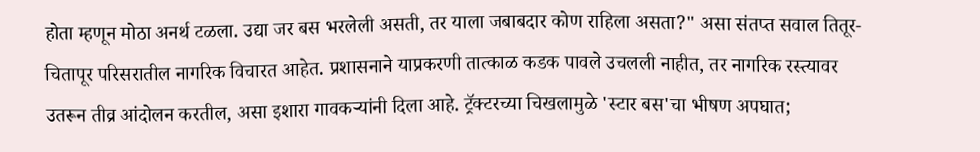होता म्हणून मोठा अनर्थ टळला. उद्या जर बस भरलेली असती, तर याला जबाबदार कोण राहिला असता?" असा संतप्त सवाल तितूर-चितापूर परिसरातील नागरिक विचारत आहेत. प्रशासनाने याप्रकरणी तात्काळ कडक पावले उचलली नाहीत, तर नागरिक रस्त्यावर उतरून तीव्र आंदोलन करतील, असा इशारा गावकऱ्यांनी दिला आहे. ट्रॅक्टरच्या चिखलामुळे 'स्टार बस'चा भीषण अपघात;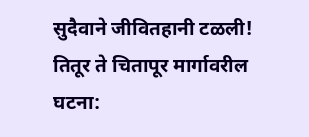सुदैवाने जीवितहानी टळली! तितूर ते चितापूर मार्गावरील घटना: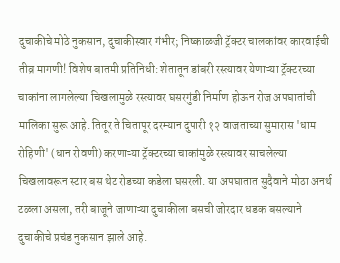दुचाकीचे मोठे नुकसान, दुचाकीस्वार गंभीर; निष्काळजी ट्रॅक्टर चालकांवर कारवाईची तीव्र मागणी! विशेष बातमी प्रतिनिधी: शेतातून डांबरी रस्त्यावर येणाऱ्या ट्रॅक्टरच्या चाकांना लागलेल्या चिखलामुळे रस्त्यावर घसरगुंडी निर्माण होऊन रोज अपघातांची मालिका सुरू आहे. तितूर ते चितापूर दरम्यान दुपारी १२ वाजताच्या सुमारास 'धाम रोहिणी' (धान रोवणी) करणाऱ्या ट्रॅक्टरच्या चाकांमुळे रस्त्यावर साचलेल्या चिखलावरून स्टार बस थेट रोडच्या कडेला घसरली. या अपघातात सुदैवाने मोठा अनर्थ टळला असला, तरी बाजूने जाणाऱ्या दुचाकीला बसची जोरदार धडक बसल्याने दुचाकीचे प्रचंड नुकसान झाले आहे.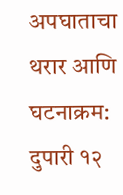अपघाताचा थरार आणि घटनाक्रम: दुपारी १२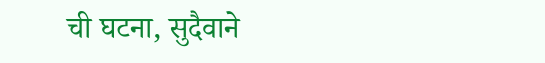ची घटना, सुदैवाने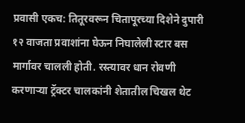प्रवासी एकच: तितूरवरून चितापूरच्या दिशेने दुपारी १२ वाजता प्रवाशांना घेऊन निघालेली स्टार बस मार्गावर चालली होती. रस्त्यावर धान रोवणी करणाऱ्या ट्रॅक्टर चालकांनी शेतातील चिखल थेट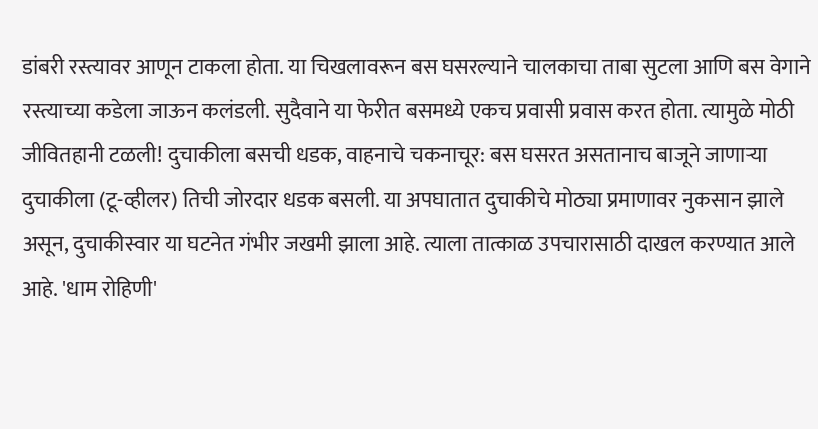डांबरी रस्त्यावर आणून टाकला होता. या चिखलावरून बस घसरल्याने चालकाचा ताबा सुटला आणि बस वेगाने रस्त्याच्या कडेला जाऊन कलंडली. सुदैवाने या फेरीत बसमध्ये एकच प्रवासी प्रवास करत होता. त्यामुळे मोठी जीवितहानी टळली! दुचाकीला बसची धडक, वाहनाचे चकनाचूर: बस घसरत असतानाच बाजूने जाणाऱ्या दुचाकीला (टू-व्हीलर) तिची जोरदार धडक बसली. या अपघातात दुचाकीचे मोठ्या प्रमाणावर नुकसान झाले असून, दुचाकीस्वार या घटनेत गंभीर जखमी झाला आहे. त्याला तात्काळ उपचारासाठी दाखल करण्यात आले आहे. 'धाम रोहिणी'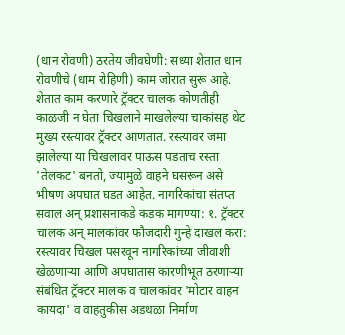(धान रोवणी) ठरतेय जीवघेणी: सध्या शेतात धान रोवणीचे (धाम रोहिणी) काम जोरात सुरू आहे. शेतात काम करणारे ट्रॅक्टर चालक कोणतीही काळजी न घेता चिखलाने माखलेल्या चाकांसह थेट मुख्य रस्त्यावर ट्रॅक्टर आणतात. रस्त्यावर जमा झालेल्या या चिखलावर पाऊस पडताच रस्ता 'तेलकट' बनतो, ज्यामुळे वाहने घसरून असे भीषण अपघात घडत आहेत. नागरिकांचा संतप्त सवाल अन् प्रशासनाकडे कडक मागण्या: १. ट्रॅक्टर चालक अन् मालकांवर फौजदारी गुन्हे दाखल करा: रस्त्यावर चिखल पसरवून नागरिकांच्या जीवाशी खेळणाऱ्या आणि अपघातास कारणीभूत ठरणाऱ्या संबंधित ट्रॅक्टर मालक व चालकांवर 'मोटार वाहन कायदा' व वाहतुकीस अडथळा निर्माण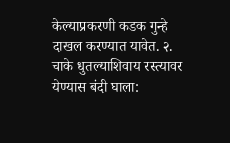केल्याप्रकरणी कडक गुन्हे दाखल करण्यात यावेत. २. चाके धुतल्याशिवाय रस्त्यावर येण्यास बंदी घाला: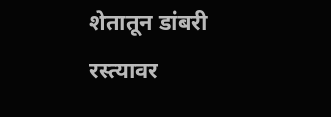शेतातून डांबरी रस्त्यावर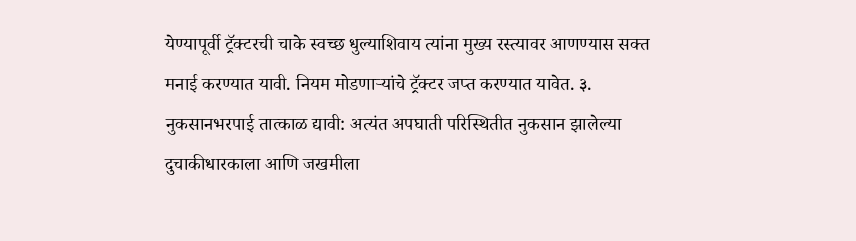येण्यापूर्वी ट्रॅक्टरची चाके स्वच्छ धुल्याशिवाय त्यांना मुख्य रस्त्यावर आणण्यास सक्त मनाई करण्यात यावी. नियम मोडणाऱ्यांचे ट्रॅक्टर जप्त करण्यात यावेत. ३. नुकसानभरपाई तात्काळ द्यावी: अत्यंत अपघाती परिस्थितीत नुकसान झालेल्या दुचाकीधारकाला आणि जखमीला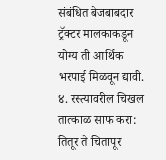संबंधित बेजबाबदार ट्रॅक्टर मालकाकडून योग्य ती आर्थिक भरपाई मिळवून द्यावी. ४. रस्त्यावरील चिखल तात्काळ साफ करा: तितूर ते चितापूर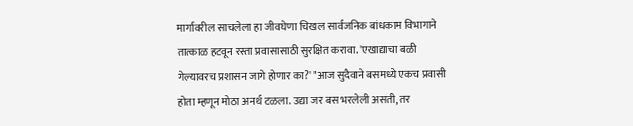मार्गावरील साचलेला हा जीवघेणा चिखल सार्वजनिक बांधकाम विभागाने तात्काळ हटवून रस्ता प्रवासासाठी सुरक्षित करावा. 'एखाद्याचा बळी गेल्यावरच प्रशासन जागे होणार का?' "आज सुदैवाने बसमध्ये एकच प्रवासी होता म्हणून मोठा अनर्थ टळला. उद्या जर बस भरलेली असती, तर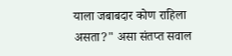याला जबाबदार कोण राहिला असता?" असा संतप्त सवाल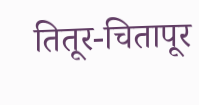तितूर-चितापूर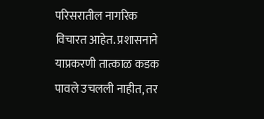परिसरातील नागरिक विचारत आहेत. प्रशासनाने याप्रकरणी तात्काळ कडक पावले उचलली नाहीत, तर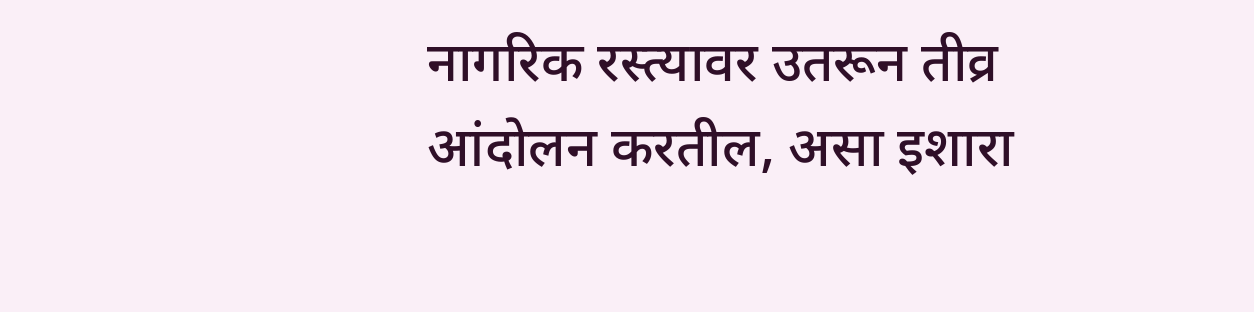नागरिक रस्त्यावर उतरून तीव्र आंदोलन करतील, असा इशारा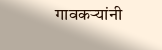गावकऱ्यांनी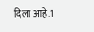दिला आहे.1